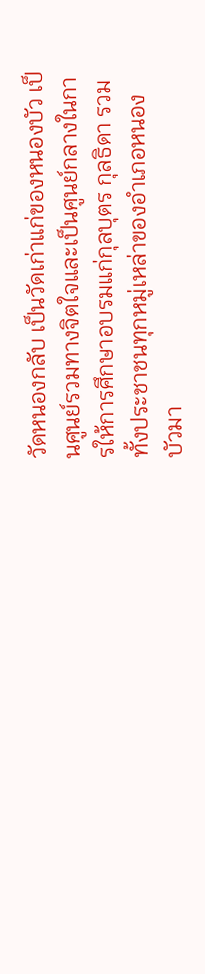วัดหนองกลับ เป็นวัดเก่าแก่ของหนองบัว เป็นศูนย์รวมทางจิตใจและเป็นศูนย์กลางในการให้การศึกษาอบรมแก่กุลบุตร กุลธิดา รวมทั้งประชาชนทุกหมู่เหล่าของอำเภอหนองบัวมา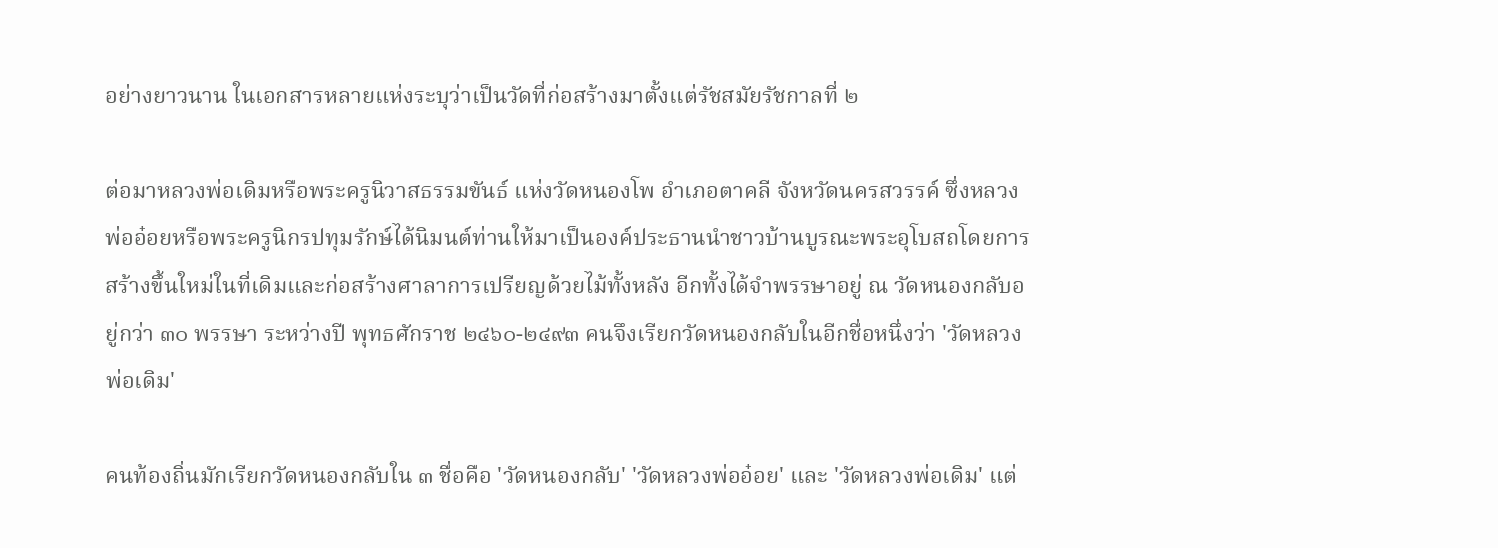อย่างยาวนาน ในเอกสารหลายแห่งระบุว่าเป็นวัดที่ก่อสร้างมาตั้งแต่รัชสมัยรัชกาลที่ ๒

ต่อมาหลวงพ่อเดิมหรือพระครูนิวาสธรรมขันธ์ แห่งวัดหนองโพ อำเภอตาคลี จังหวัดนครสวรรค์ ซึ่งหลวงพ่ออ๋อยหรือพระครูนิกรปทุมรักษ์ได้นิมนต์ท่านให้มาเป็นองค์ประธานนำชาวบ้านบูรณะพระอุโบสถโดยการสร้างขึ้นใหม่ในที่เดิมและก่อสร้างศาลาการเปรียญด้วยไม้ทั้งหลัง อีกทั้งได้จำพรรษาอยู่ ณ วัดหนองกลับอยู่กว่า ๓๐ พรรษา ระหว่างปี พุทธศักราช ๒๔๖๐-๒๔๙๓ คนจึงเรียกวัดหนองกลับในอีกชื่อหนึ่งว่า 'วัดหลวงพ่อเดิม'

คนท้องถิ่นมักเรียกวัดหนองกลับใน ๓ ชื่อคือ 'วัดหนองกลับ' 'วัดหลวงพ่ออ๋อย' และ 'วัดหลวงพ่อเดิม' แต่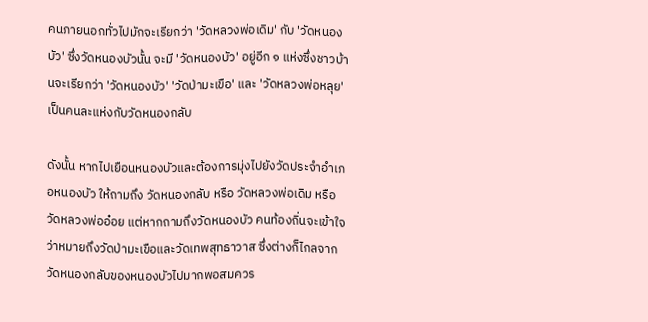คนภายนอกทั่วไปมักจะเรียกว่า 'วัดหลวงพ่อเดิม' กับ 'วัดหนองบัว' ซึ่งวัดหนองบัวนั้น จะมี 'วัดหนองบัว' อยู่อีก ๑ แห่งซึ่งชาวบ้านจะเรียกว่า 'วัดหนองบัว' 'วัดป่ามะเขือ' และ 'วัดหลวงพ่อหลุย' เป็นคนละแห่งกับวัดหนองกลับ

ดังนั้น หากไปเยือนหนองบัวและต้องการมุ่งไปยังวัดประจำอำเภอหนองบัว ให้ถามถึง วัดหนองกลับ หรือ วัดหลวงพ่อเดิม หรือ วัดหลวงพ่ออ๋อย แต่หากถามถึงวัดหนองบัว คนท้องถิ่นจะเข้าใจว่าหมายถึงวัดป่ามะเขือและวัดเทพสุทธาวาส ซึ่งต่างก็ไกลจากวัดหนองกลับของหนองบัวไปมากพอสมควร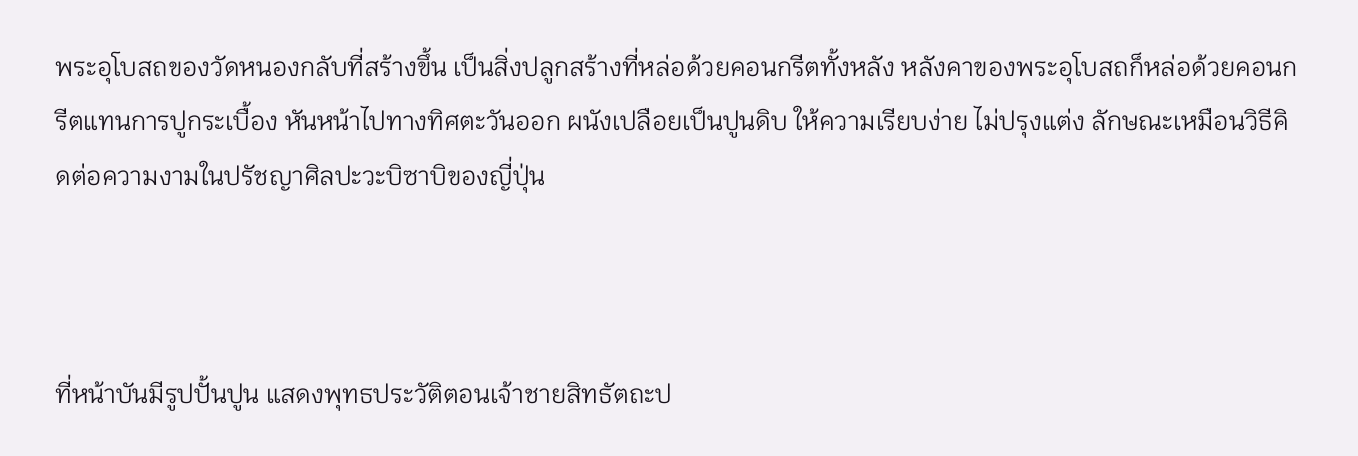พระอุโบสถของวัดหนองกลับที่สร้างขึ้น เป็นสิ่งปลูกสร้างที่หล่อด้วยคอนกรีตทั้งหลัง หลังคาของพระอุโบสถก็หล่อด้วยคอนกรีตแทนการปูกระเบื้อง หันหน้าไปทางทิศตะวันออก ผนังเปลือยเป็นปูนดิบ ให้ความเรียบง่าย ไม่ปรุงแต่ง ลักษณะเหมือนวิธีคิดต่อความงามในปรัชญาศิลปะวะบิซาบิของญี่ปุ่น



ที่หน้าบันมีรูปปั้นปูน แสดงพุทธประวัติตอนเจ้าชายสิทธัตถะป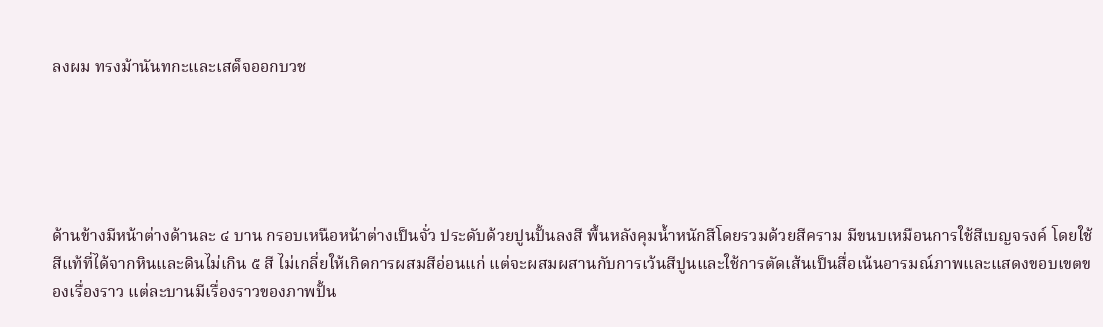ลงผม ทรงม้านันทกะและเสด็จออกบวช





ด้านข้างมีหน้าต่างด้านละ ๔ บาน กรอบเหนือหน้าต่างเป็นจั่ว ประดับด้วยปูนปั้นลงสี พื้นหลังคุมน้ำหนักสีโดยรวมด้วยสีคราม มีขนบเหมือนการใช้สีเบญจรงค์ โดยใช้สีแท้ที่ได้จากหินและดินไม่เกิน ๕ สี ไม่เกลี่ยให้เกิดการผสมสีอ่อนแก่ แต่จะผสมผสานกับการเว้นสีปูนและใช้การตัดเส้นเป็นสื่อเน้นอารมณ์ภาพและแสดงขอบเขตของเรื่องราว แต่ละบานมีเรื่องราวของภาพปั้น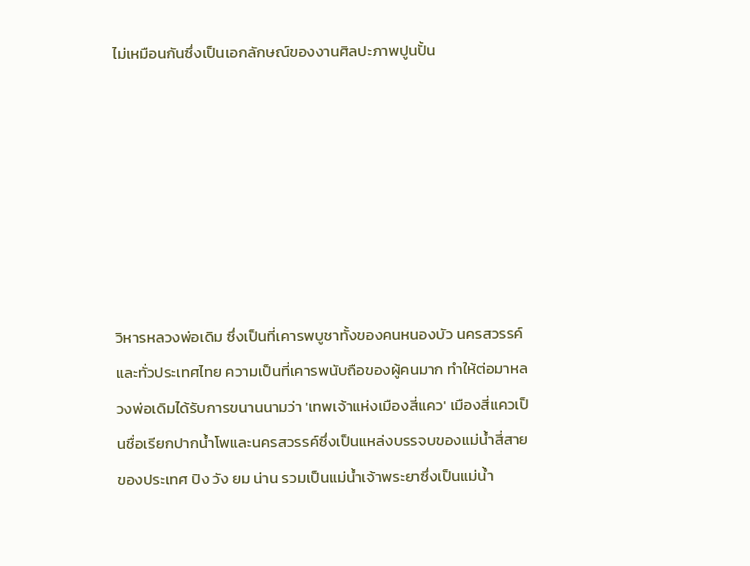ไม่เหมือนกันซึ่งเป็นเอกลักษณ์ของงานศิลปะภาพปูนปั้น







วิหารหลวงพ่อเดิม ซึ่งเป็นที่เคารพบูชาทั้งของคนหนองบัว นครสวรรค์ และทั่วประเทศไทย ความเป็นที่เคารพนับถือของผู้คนมาก ทำให้ต่อมาหลวงพ่อเดิมได้รับการขนานนามว่า 'เทพเจ้าแห่งเมืองสี่แคว' เมืองสี่แควเป็นชื่อเรียกปากน้ำโพและนครสวรรค์ซึ่งเป็นแหล่งบรรจบของแม่น้ำสี่สายของประเทศ ปิง วัง ยม น่าน รวมเป็นแม่น้ำเจ้าพระยาซึ่งเป็นแม่น้ำ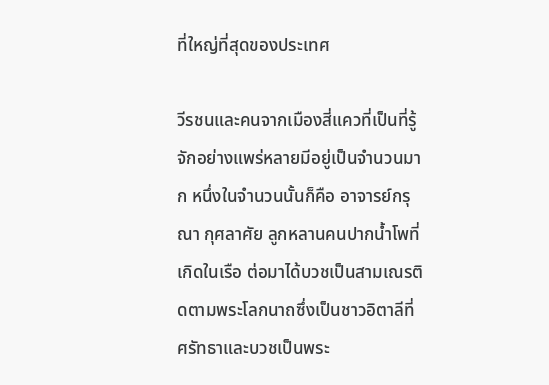ที่ใหญ่ที่สุดของประเทศ

วีรชนและคนจากเมืองสี่แควที่เป็นที่รู้จักอย่างแพร่หลายมีอยู่เป็นจำนวนมาก หนึ่งในจำนวนนั้นก็คือ อาจารย์กรุณา กุศลาศัย ลูกหลานคนปากน้ำโพที่เกิดในเรือ ต่อมาได้บวชเป็นสามเณรติดตามพระโลกนาถซึ่งเป็นชาวอิตาลีที่ศรัทธาและบวชเป็นพระ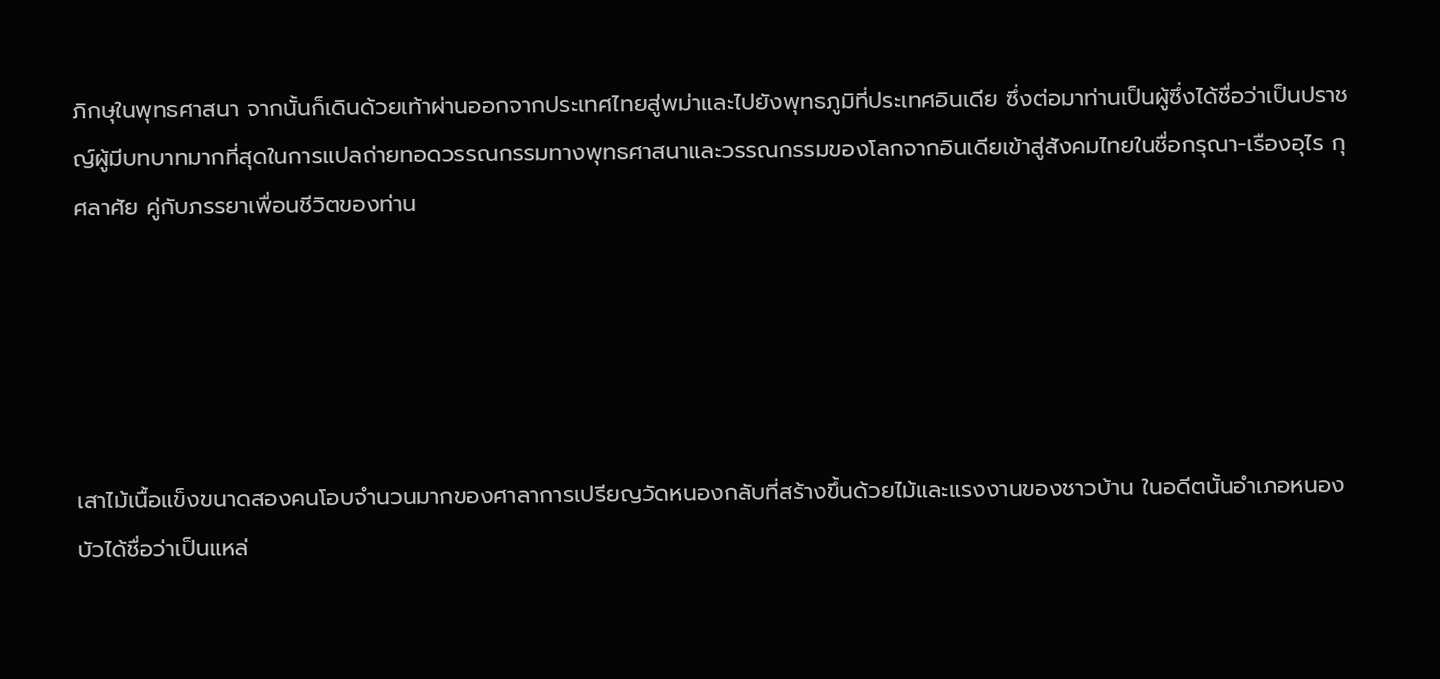ภิกษุในพุทธศาสนา จากนั้นก็เดินด้วยเท้าผ่านออกจากประเทศไทยสู่พม่าและไปยังพุทธภูมิที่ประเทศอินเดีย ซึ่งต่อมาท่านเป็นผู้ซึ่งได้ชื่อว่าเป็นปราชญ์ผู้มีบทบาทมากที่สุดในการแปลถ่ายทอดวรรณกรรมทางพุทธศาสนาและวรรณกรรมของโลกจากอินเดียเข้าสู่สังคมไทยในชื่อกรุณา-เรืองอุไร กุศลาศัย คู่กับภรรยาเพื่อนชีวิตของท่าน





เสาไม้เนื้อแข็งขนาดสองคนโอบจำนวนมากของศาลาการเปรียญวัดหนองกลับที่สร้างขึ้นด้วยไม้และแรงงานของชาวบ้าน ในอดีตนั้นอำเภอหนองบัวได้ชื่อว่าเป็นแหล่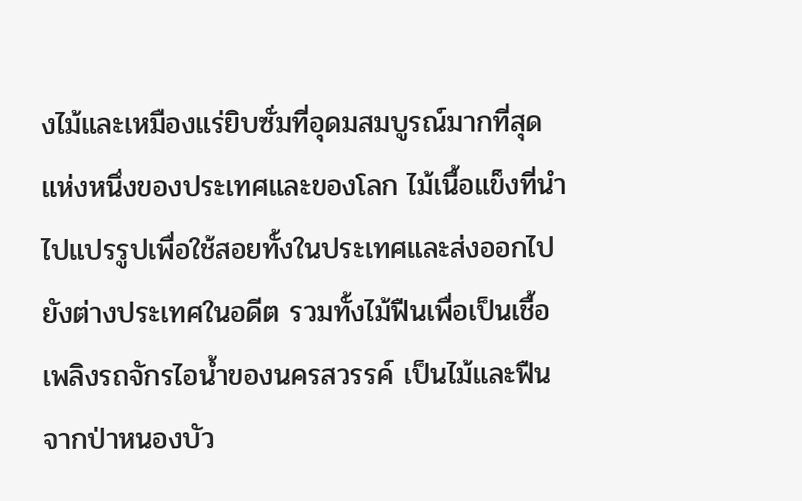งไม้และเหมืองแร่ยิบซั่มที่อุดมสมบูรณ์มากที่สุดแห่งหนึ่งของประเทศและของโลก ไม้เนื้อแข็งที่นำไปแปรรูปเพื่อใช้สอยทั้งในประเทศและส่งออกไปยังต่างประเทศในอดีต รวมทั้งไม้ฟืนเพื่อเป็นเชื้อเพลิงรถจักรไอน้ำของนครสวรรค์ เป็นไม้และฟืนจากป่าหนองบัว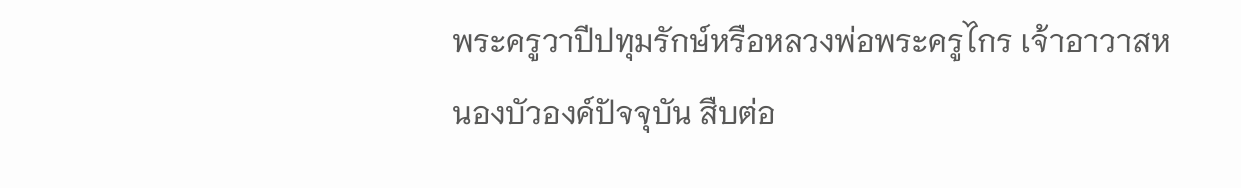พระครูวาปีปทุมรักษ์หรือหลวงพ่อพระครูไกร เจ้าอาวาสหนองบัวองค์ปัจจุบัน สืบต่อ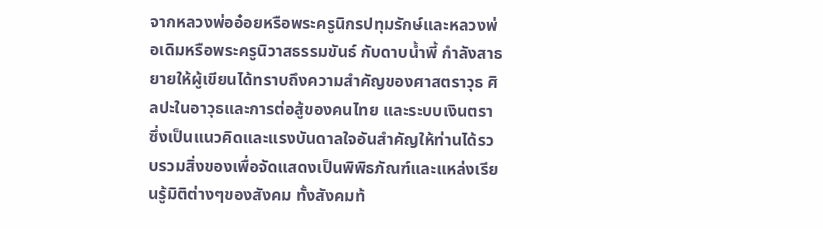จากหลวงพ่ออ๋อยหรือพระครูนิกรปทุมรักษ์และหลวงพ่อเดิมหรือพระครูนิวาสธรรมขันธ์ กับดาบน้ำพี้ กำลังสาธยายให้ผู้เขียนได้ทราบถึงความสำคัญของศาสตราวุธ ศิลปะในอาวุธและการต่อสู้ของคนไทย และระบบเงินตรา ซึ่งเป็นแนวคิดและแรงบันดาลใจอันสำคัญให้ท่านได้รวบรวมสิ่งของเพื่อจัดแสดงเป็นพิพิธภัณฑ์และแหล่งเรียนรู้มิติต่างๆของสังคม ทั้งสังคมท้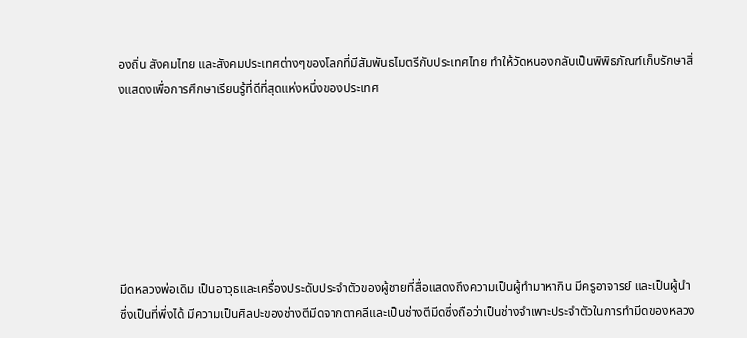องถิ่น สังคมไทย และสังคมประเทศต่างๆของโลกที่มีสัมพันธไมตรีกับประเทศไทย ทำให้วัดหนองกลับเป็นพิพิธภัณฑ์เก็บรักษาสิ่งแสดงเพื่อการศึกษาเรียนรู้ที่ดีที่สุดแห่งหนึ่งของประเทศ







มีดหลวงพ่อเดิม เป็นอาวุธและเครื่องประดับประจำตัวของผู้ชายที่สื่อแสดงถึงความเป็นผู้ทำมาหากิน มีครูอาจารย์ และเป็นผู้นำซึ่งเป็นที่พึ่งได้ มีความเป็นศิลปะของช่างตีมีดจากตาคลีและเป็นช่างตีมีดซึ่งถือว่าเป็นช่างจำเพาะประจำตัวในการทำมีดของหลวง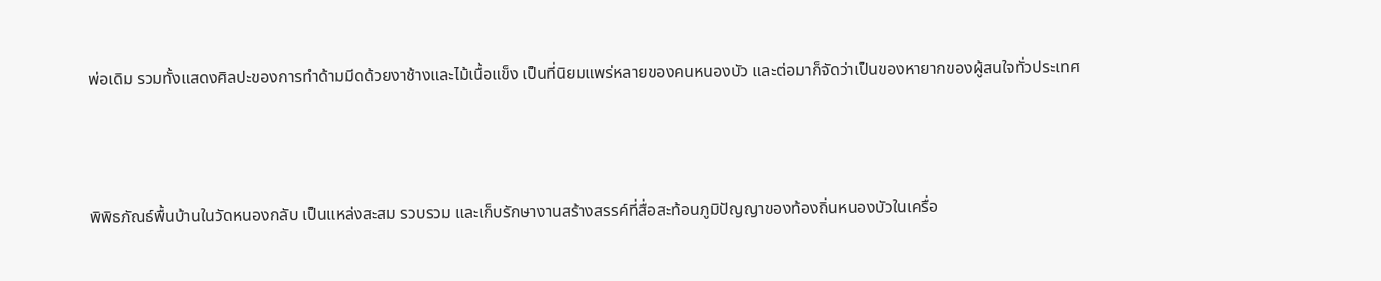พ่อเดิม รวมทั้งแสดงศิลปะของการทำด้ามมีดด้วยงาช้างและไม้เนื้อแข็ง เป็นที่นิยมแพร่หลายของคนหนองบัว และต่อมาก็จัดว่าเป็นของหายากของผู้สนใจทั่วประเทศ





พิพิธภัณธ์พื้นบ้านในวัดหนองกลับ เป็นแหล่งสะสม รวบรวม และเก็บรักษางานสร้างสรรค์ที่สื่อสะท้อนภูมิปัญญาของท้องถิ่นหนองบัวในเครื่อ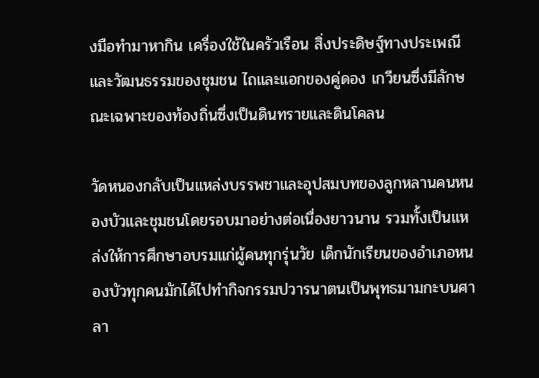งมือทำมาหากิน เครื่องใช้ในครัวเรือน สิ่งประดิษฐ์ทางประเพณีและวัฒนธรรมของชุมชน ไถและแอกของคู่ดอง เกวียนซึ่งมีลักษณะเฉพาะของท้องถิ่นซึ่งเป็นดินทรายและดินโคลน

วัดหนองกลับเป็นแหล่งบรรพชาและอุปสมบทของลูกหลานคนหนองบัวและชุมชนโดยรอบมาอย่างต่อเนื่องยาวนาน รวมทั้งเป็นแหล่งให้การศึกษาอบรมแก่ผู้คนทุกรุ่นวัย เด็กนักเรียนของอำเภอหนองบัวทุกคนมักได้ไปทำกิจกรรมปวารนาตนเป็นพุทธมามกะบนศาลา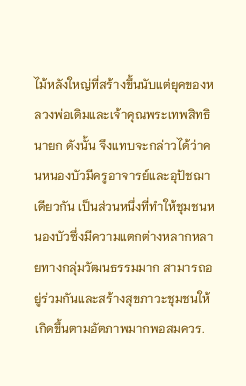ไม้หลังใหญ่ที่สร้างขึ้นนับแต่ยุคของหลวงพ่อเดิมและเจ้าคุณพระเทพสิทธินายก ดังนั้น จึงแทบจะกล่าวได้ว่าคนหนองบัวมีครูอาจารย์และอุปัชฌาเดียวกัน เป็นส่วนหนึ่งที่ทำให้ชุมชนหนองบัวซึ่งมีความแตกต่างหลากหลายทางกลุ่มวัฒนธรรมมาก สามารถอยู่ร่วมกันและสร้างสุขภาวะชุมชนให้เกิดขึ้นตามอัตภาพมากพอสมควร.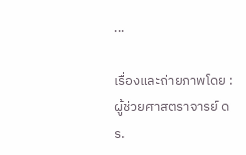...

เรื่องและถ่ายภาพโดย : ผู้ช่วยศาสตราจารย์ ดร.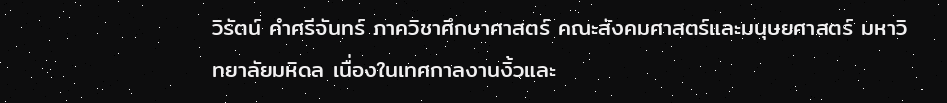วิรัตน์ คำศรีจันทร์ ภาควิชาศึกษาศาสตร์ คณะสังคมศาสตร์และมนุษยศาสตร์ มหาวิทยาลัยมหิดล เนื่องในเทศกาลงานงิ้วและ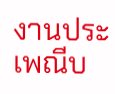งานประเพณีบ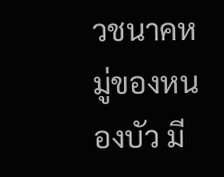วชนาคหมู่ของหนองบัว มี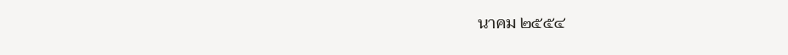นาคม ๒๕๕๔